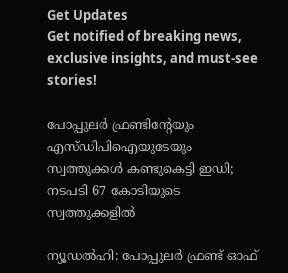Get Updates
Get notified of breaking news, exclusive insights, and must-see stories!

പോപ്പുലര്‍ ഫ്രണ്ടിന്റേയും എസ്ഡിപിഐയുടേയും സ്വത്തുക്കള്‍ കണ്ടുകെട്ടി ഇഡി; നടപടി 67 കോടിയുടെ സ്വത്തുക്കളില്‍

ന്യൂഡല്‍ഹി: പോപ്പുലര്‍ ഫ്രണ്ട് ഓഫ്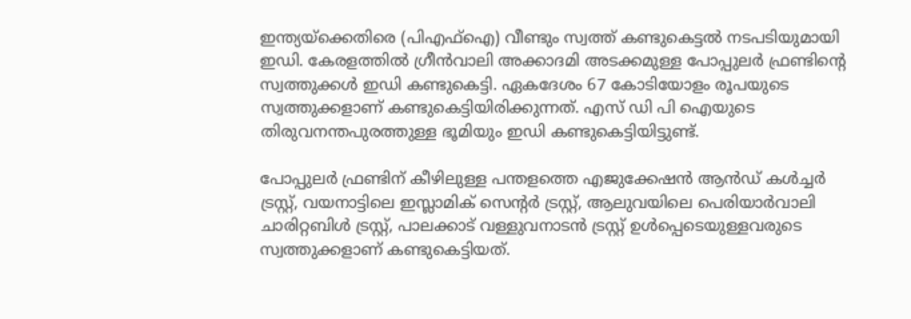ഇന്ത്യയ്‌ക്കെതിരെ (പിഎഫ്‌ഐ) വീണ്ടും സ്വത്ത് കണ്ടുകെട്ടല്‍ നടപടിയുമായി ഇഡി. കേരളത്തില്‍ ഗ്രീന്‍വാലി അക്കാദമി അടക്കമുള്ള പോപ്പുലര്‍ ഫ്രണ്ടിന്റെ സ്വത്തുക്കള്‍ ഇഡി കണ്ടുകെട്ടി. ഏകദേശം 67 കോടിയോളം രൂപയുടെ സ്വത്തുക്കളാണ് കണ്ടുകെട്ടിയിരിക്കുന്നത്. എസ് ഡി പി ഐയുടെ തിരുവനന്തപുരത്തുള്ള ഭൂമിയും ഇഡി കണ്ടുകെട്ടിയിട്ടുണ്ട്.

പോപ്പുലര്‍ ഫ്രണ്ടിന് കീഴിലുള്ള പന്തളത്തെ എജുക്കേഷന്‍ ആന്‍ഡ് കള്‍ച്ചര്‍ ട്രസ്റ്റ്, വയനാട്ടിലെ ഇസ്ലാമിക് സെന്റര്‍ ട്രസ്റ്റ്, ആലുവയിലെ പെരിയാര്‍വാലി ചാരിറ്റബിള്‍ ട്രസ്റ്റ്, പാലക്കാട് വള്ളുവനാടന്‍ ട്രസ്റ്റ് ഉള്‍പ്പെടെയുള്ളവരുടെ സ്വത്തുക്കളാണ് കണ്ടുകെട്ടിയത്.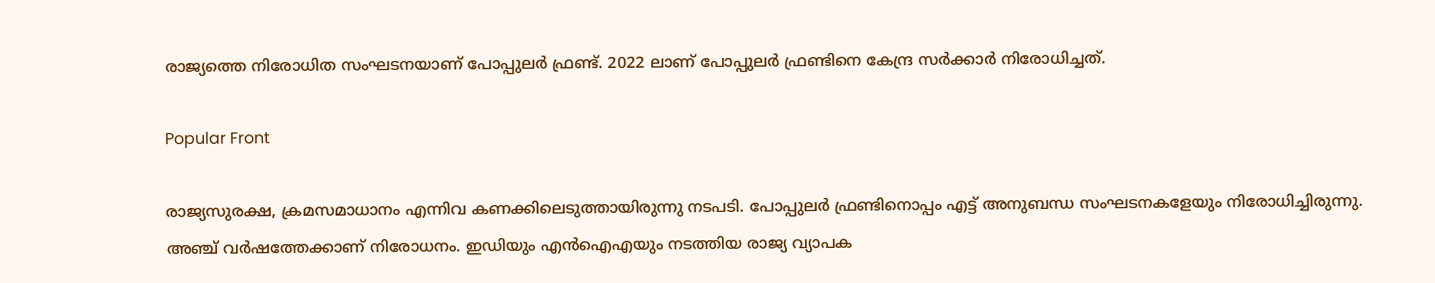രാജ്യത്തെ നിരോധിത സംഘടനയാണ് പോപ്പുലര്‍ ഫ്രണ്ട്. 2022 ലാണ് പോപ്പുലര്‍ ഫ്രണ്ടിനെ കേന്ദ്ര സര്‍ക്കാര്‍ നിരോധിച്ചത്.

Popular Front

രാജ്യസുരക്ഷ, ക്രമസമാധാനം എന്നിവ കണക്കിലെടുത്തായിരുന്നു നടപടി. പോപ്പുലര്‍ ഫ്രണ്ടിനൊപ്പം എട്ട് അനുബന്ധ സംഘടനകളേയും നിരോധിച്ചിരുന്നു. അഞ്ച് വര്‍ഷത്തേക്കാണ് നിരോധനം. ഇഡിയും എന്‍ഐഎയും നടത്തിയ രാജ്യ വ്യാപക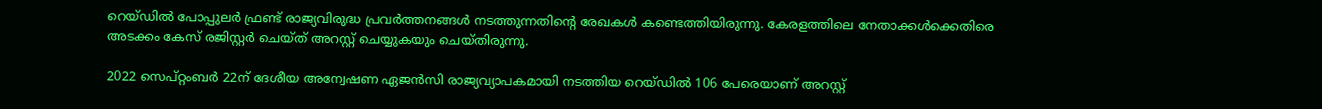റെയ്ഡില്‍ പോപ്പുലര്‍ ഫ്രണ്ട് രാജ്യവിരുദ്ധ പ്രവര്‍ത്തനങ്ങള്‍ നടത്തുന്നതിന്റെ രേഖകള്‍ കണ്ടെത്തിയിരുന്നു. കേരളത്തിലെ നേതാക്കള്‍ക്കെതിരെ അടക്കം കേസ് രജിസ്റ്റര്‍ ചെയ്ത് അറസ്റ്റ് ചെയ്യുകയും ചെയ്തിരുന്നു.

2022 സെപ്റ്റംബര്‍ 22ന് ദേശീയ അന്വേഷണ ഏജന്‍സി രാജ്യവ്യാപകമായി നടത്തിയ റെയ്ഡില്‍ 106 പേരെയാണ് അറസ്റ്റ്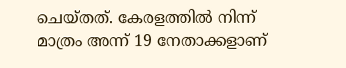ചെയ്തത്. കേരളത്തില്‍ നിന്ന് മാത്രം അന്ന് 19 നേതാക്കളാണ്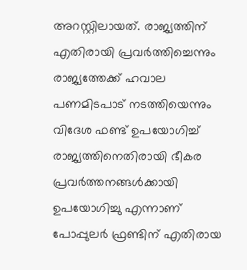അറസ്റ്റിലായത്. രാജ്യത്തിന് എതിരായി പ്രവര്‍ത്തിച്ചെന്നും രാജ്യത്തേക്ക് ഹവാല പണമിടപാട് നടത്തിയെന്നും വിദേശ ഫണ്ട് ഉപയോഗിച്ച് രാജ്യത്തിനെതിരായി ഭീകര പ്രവര്‍ത്തനങ്ങള്‍ക്കായി ഉപയോഗിച്ചു എന്നാണ് പോപ്പുലര്‍ ഫ്രണ്ടിന് എതിരായ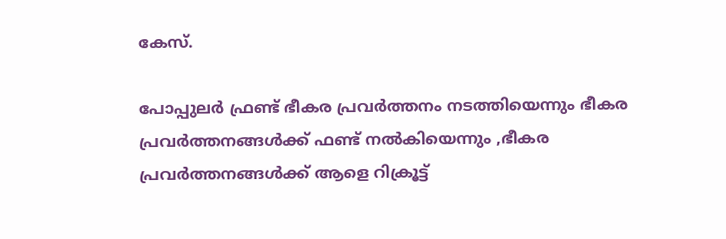കേസ്.

പോപ്പുലര്‍ ഫ്രണ്ട് ഭീകര പ്രവര്‍ത്തനം നടത്തിയെന്നും ഭീകര പ്രവര്‍ത്തനങ്ങള്‍ക്ക് ഫണ്ട് നല്‍കിയെന്നും ,ഭീകര പ്രവര്‍ത്തനങ്ങള്‍ക്ക് ആളെ റിക്രൂട്ട്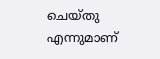ചെയ്തു എന്നുമാണ്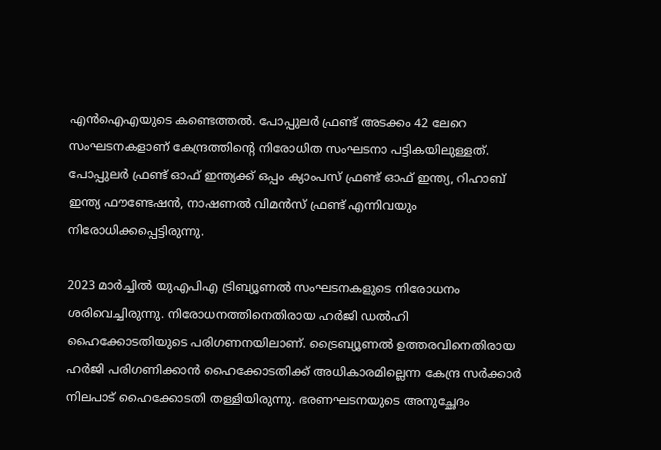എന്‍ഐഎയുടെ കണ്ടെത്തല്‍. പോപ്പുലര്‍ ഫ്രണ്ട് അടക്കം 42 ലേറെ സംഘടനകളാണ് കേന്ദ്രത്തിന്റെ നിരോധിത സംഘടനാ പട്ടികയിലുള്ളത്. പോപ്പുലര്‍ ഫ്രണ്ട് ഓഫ് ഇന്ത്യക്ക് ഒപ്പം ക്യാംപസ് ഫ്രണ്ട് ഓഫ് ഇന്ത്യ, റിഹാബ് ഇന്ത്യ ഫൗണ്ടേഷന്‍, നാഷണല്‍ വിമന്‍സ് ഫ്രണ്ട് എന്നിവയും നിരോധിക്കപ്പെട്ടിരുന്നു.

2023 മാര്‍ച്ചില്‍ യുഎപിഎ ട്രിബ്യൂണല്‍ സംഘടനകളുടെ നിരോധനം ശരിവെച്ചിരുന്നു. നിരോധനത്തിനെതിരായ ഹര്‍ജി ഡല്‍ഹി ഹൈക്കോടതിയുടെ പരിഗണനയിലാണ്. ട്രൈബ്യൂണല്‍ ഉത്തരവിനെതിരായ ഹര്‍ജി പരിഗണിക്കാന്‍ ഹൈക്കോടതിക്ക് അധികാരമില്ലെന്ന കേന്ദ്ര സര്‍ക്കാര്‍ നിലപാട് ഹൈക്കോടതി തള്ളിയിരുന്നു. ഭരണഘടനയുടെ അനുച്ഛേദം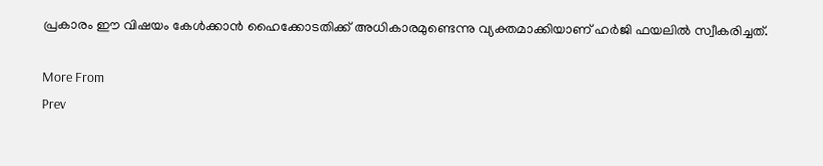പ്രകാരം ഈ വിഷയം കേള്‍ക്കാന്‍ ഹൈക്കോടതിക്ക് അധികാരമുണ്ടെന്നു വ്യക്തമാക്കിയാണ് ഹര്‍ജി ഫയലില്‍ സ്വീകരിച്ചത്.

More From
Prev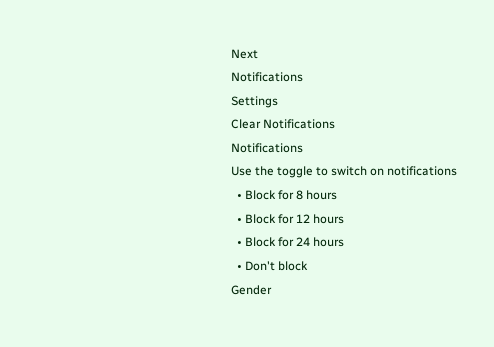Next
Notifications
Settings
Clear Notifications
Notifications
Use the toggle to switch on notifications
  • Block for 8 hours
  • Block for 12 hours
  • Block for 24 hours
  • Don't block
Gender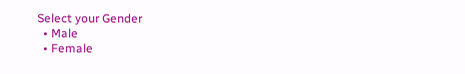Select your Gender
  • Male
  • Female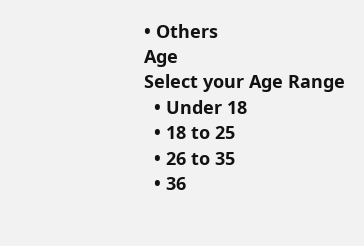• Others
Age
Select your Age Range
  • Under 18
  • 18 to 25
  • 26 to 35
  • 36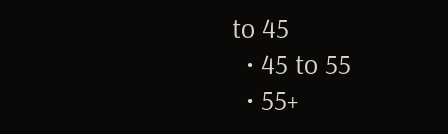to 45
  • 45 to 55
  • 55+